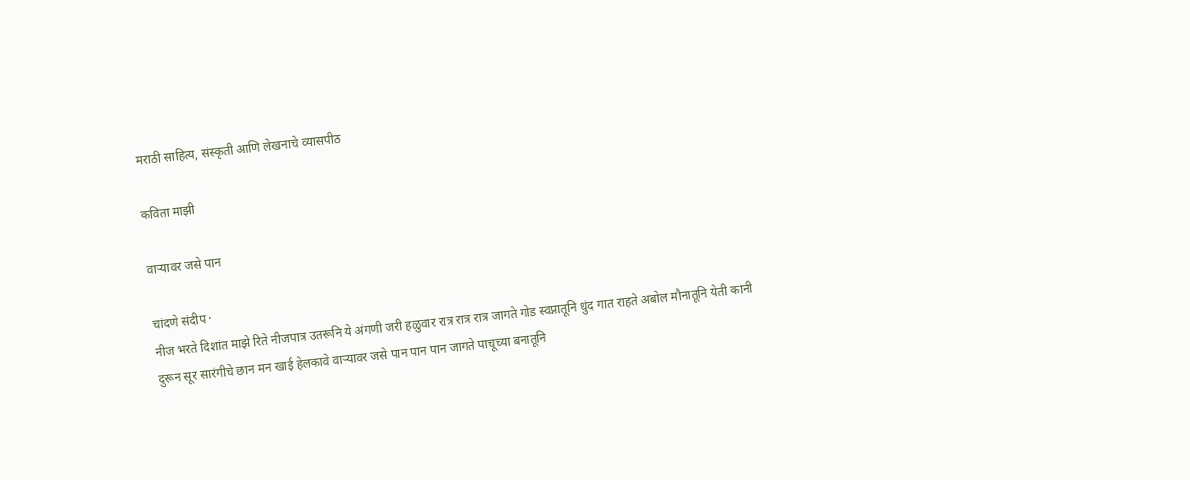मराठी साहित्य, संस्कृती आणि लेखनाचे व्यासपीठ

कविता माझी

वाऱ्यावर जसे पान

चांदणे संदीप ·
नीज भरते दिशांत माझे रिते नीजपात्र उतरूनि ये अंगणी जरी हळुवार रात्र रात्र रात्र जागते गोड स्वप्नातूनि धुंद गात राहते अबोल मौनातूनि येती कानी दुरून सूर सारंगीचे छान मन खाई हेलकावे वाऱ्यावर जसे पान पान पान जागते पाचूच्या बनातूनि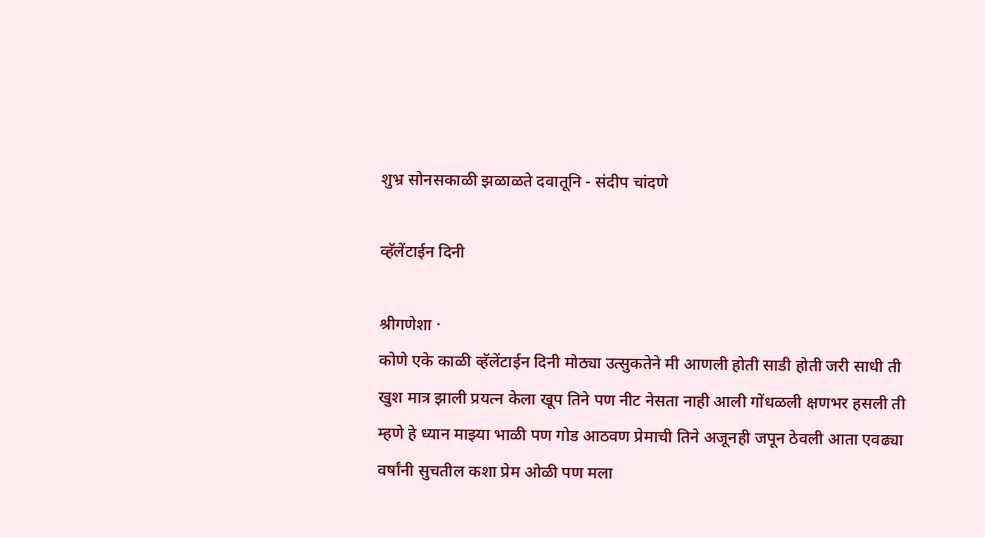शुभ्र सोनसकाळी झळाळते दवातूनि - संदीप चांदणे

व्हॅलेंटाईन दिनी

श्रीगणेशा ·
कोणे एके काळी व्हॅलेंटाईन दिनी मोठ्या उत्सुकतेने मी आणली होती साडी होती जरी साधी ती खुश मात्र झाली प्रयत्न केला खूप तिने पण नीट नेसता नाही आली गोंधळली क्षणभर हसली ती म्हणे हे ध्यान माझ्या भाळी पण गोड आठवण प्रेमाची तिने अजूनही जपून ठेवली आता एवढ्या वर्षांनी सुचतील कशा प्रेम ओळी पण मला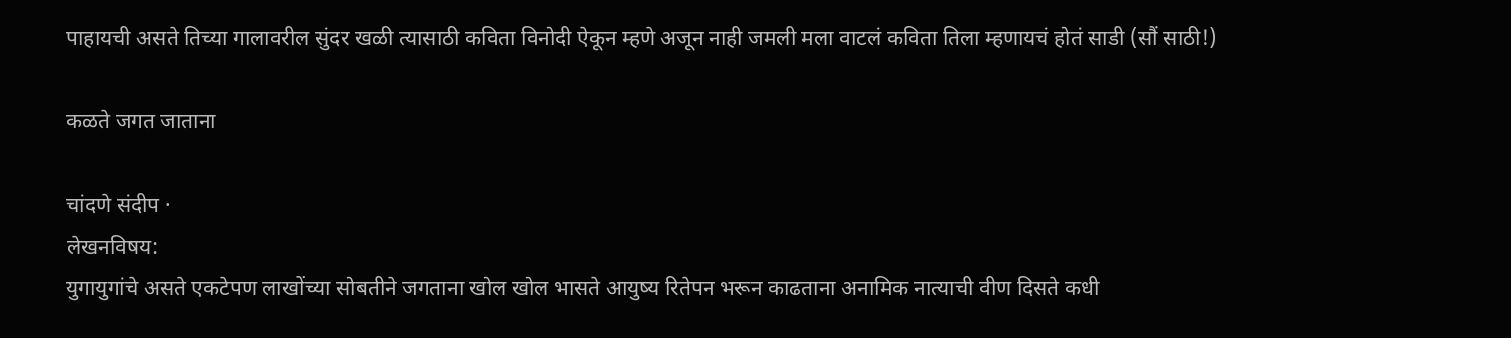पाहायची असते तिच्या गालावरील सुंदर खळी त्यासाठी कविता विनोदी ऐकून म्हणे अजून नाही जमली मला वाटलं कविता तिला म्हणायचं होतं साडी (सौं साठी!)

कळते जगत जाताना

चांदणे संदीप ·
लेखनविषय:
युगायुगांचे असते एकटेपण लाखोंच्या सोबतीने जगताना खोल खोल भासते आयुष्य रितेपन भरून काढताना अनामिक नात्याची वीण दिसते कधी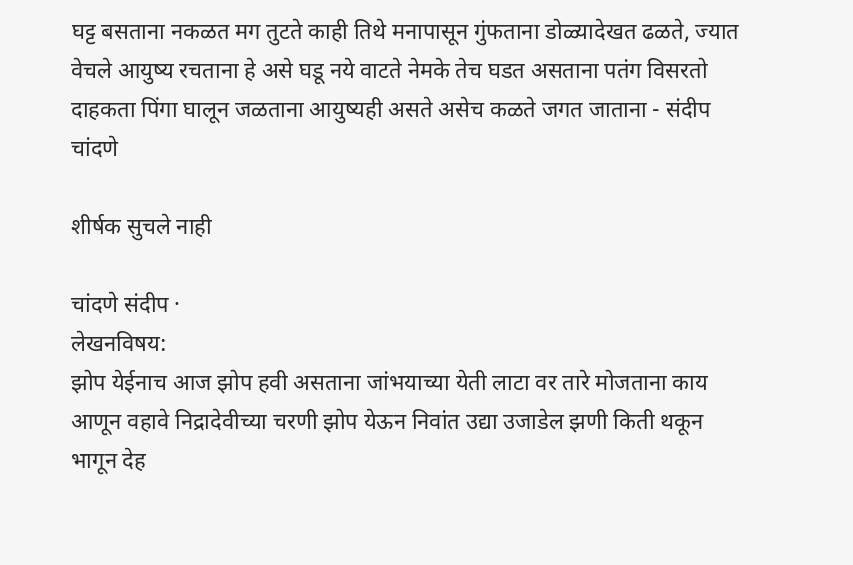घट्ट बसताना नकळत मग तुटते काही तिथे मनापासून गुंफताना डोळ्यादेखत ढळते, ज्यात वेचले आयुष्य रचताना हे असे घडू नये वाटते नेमके तेच घडत असताना पतंग विसरतो दाहकता पिंगा घालून जळताना आयुष्यही असते असेच कळते जगत जाताना - संदीप चांदणे

शीर्षक सुचले नाही

चांदणे संदीप ·
लेखनविषय:
झोप येईनाच आज झोप हवी असताना जांभयाच्या येती लाटा वर तारे मोजताना काय आणून वहावे निद्रादेवीच्या चरणी झोप येऊन निवांत उद्या उजाडेल झणी किती थकून भागून देह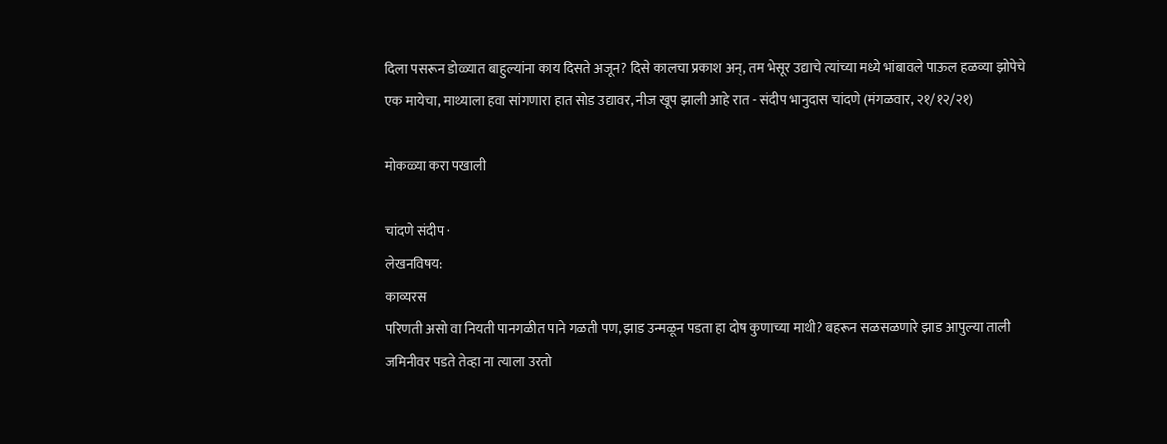दिला पसरून डोळ्यात बाहुल्यांना काय दिसते अजून? दिसे कालचा प्रकाश अन्, तम भेसूर उद्याचे त्यांच्या मध्ये भांबावले पाऊल हळव्या झोपेचे एक मायेचा, माथ्याला हवा सांगणारा हात सोड उद्यावर, नीज खूप झाली आहे रात - संदीप भानुदास चांदणे (मंगळवार, २१/१२/२१)

मोकळ्या करा पखाली

चांदणे संदीप ·
लेखनविषय:
काव्यरस
परिणती असो वा नियती पानगळीत पाने गळती पण, झाड उन्मळून पडता हा दोष कुणाच्या माथी? बहरून सळसळणारे झाड आपुल्या ताली जमिनीवर पडते तेव्हा ना त्याला उरतो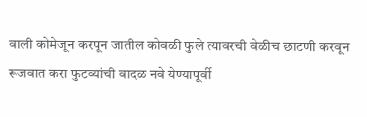वाली कोमेजून करपून जातील कोवळी फुले त्यावरची वेळीच छाटणी करवून रूजवात करा फुटव्यांची वादळ नवे येण्यापूर्वी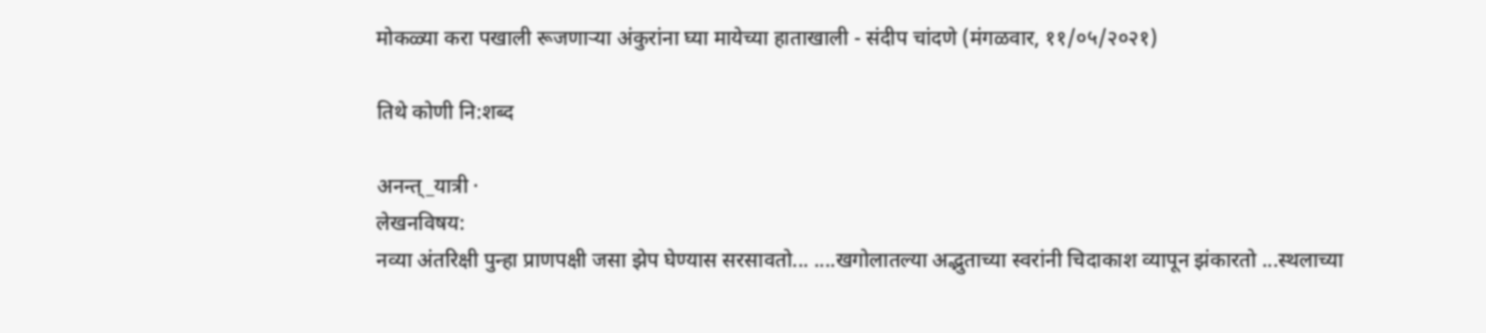मोकळ्या करा पखाली रूजणाऱ्या अंकुरांना घ्या मायेच्या हाताखाली - संदीप चांदणे (मंगळवार, ११/०५/२०२१)

तिथे कोणी नि:शब्द

अनन्त्_यात्री ·
लेखनविषय:
नव्या अंतरिक्षी पुन्हा प्राणपक्षी जसा झेप घेण्यास सरसावतो... ....खगोलातल्या अद्भुताच्या स्वरांनी चिदाकाश व्यापून झंकारतो ...स्थलाच्या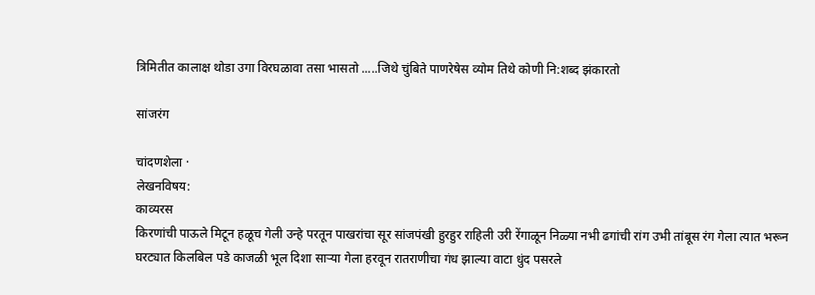त्रिमितीत कालाक्ष थोडा उगा विरघळावा तसा भासतो .....जिथे चुंबिते पाणरेषेस व्योम तिथे कोणी नि:शब्द झंकारतो

सांजरंग

चांदणशेला ·
लेखनविषय:
काव्यरस
किरणांची पाऊले मिटून हळूच गेली उन्हे परतून पाखरांचा सूर सांजपंखी हुरहुर राहिली उरी रेंगाळून निळ्या नभी ढगांची रांग उभी तांबूस रंग गेला त्यात भरून घरट्यात किलबिल पडे काजळी भूल दिशा साऱ्या गेला हरवून रातराणीचा गंध झाल्या वाटा धुंद पसरले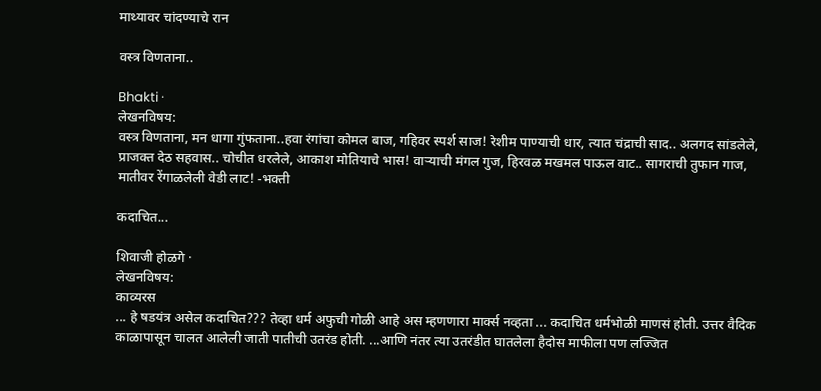माथ्यावर चांदण्याचे रान

वस्त्र विणताना..

Bhakti ·
लेखनविषय:
वस्त्र विणताना, मन धागा गुंफताना..हवा रंगांचा कोमल बाज, गहिवर स्पर्श साज! रेशीम पाण्याची धार, त्यात चंद्राची साद.. अलगद सांडलेले, प्राजक्त देठ सहवास.. चोचीत धरलेले, आकाश मोतियाचे भास! वाऱ्याची मंगल गुज, हिरवळ मखमल पाऊल वाट.. सागराची तुफान गाज, मातीवर रेंगाळलेली वेडी लाट! -भक्ती

कदाचित...

शिवाजी होळगे ·
लेखनविषय:
काव्यरस
... हे षडयंत्र असेल कदाचित??? तेव्हा धर्म अफुची गोळी आहे अस म्हणणारा मार्क्स नव्हता ... कदाचित धर्मभोळी माणसं होती. उत्तर वैदिक काळापासून चालत आलेली जाती पातीची उतरंड होती. ...आणि नंतर त्या उतरंडीत घातलेला हैदोस माफीला पण लज्जित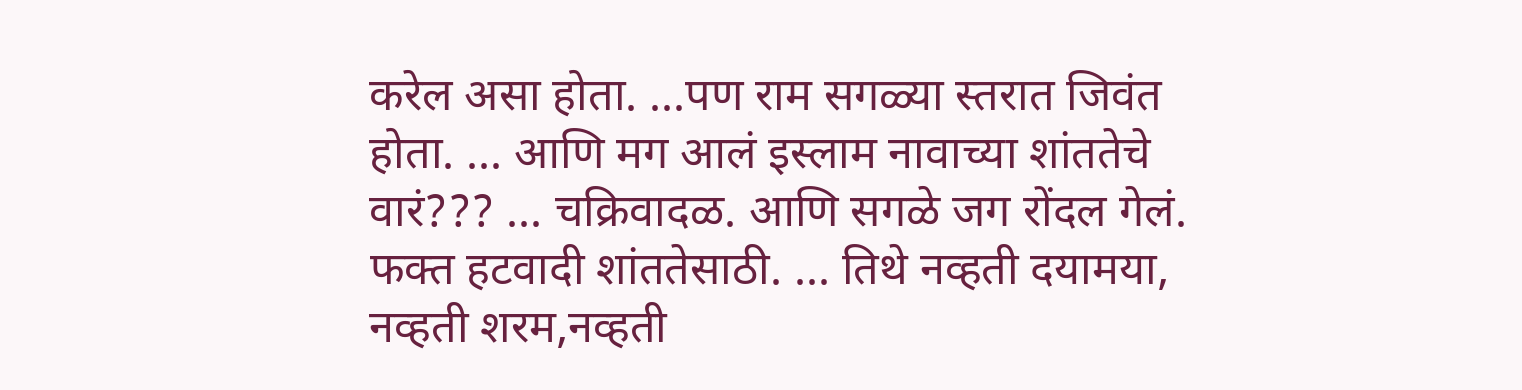करेल असा होता. ...पण राम सगळ्या स्तरात जिवंत होता. ... आणि मग आलं इस्लाम नावाच्या शांततेचे वारं??? ... चक्रिवादळ. आणि सगळे जग रोंदल गेलं. फक्त हटवादी शांततेसाठी. ... तिथे नव्हती दयामया, नव्हती शरम,नव्हती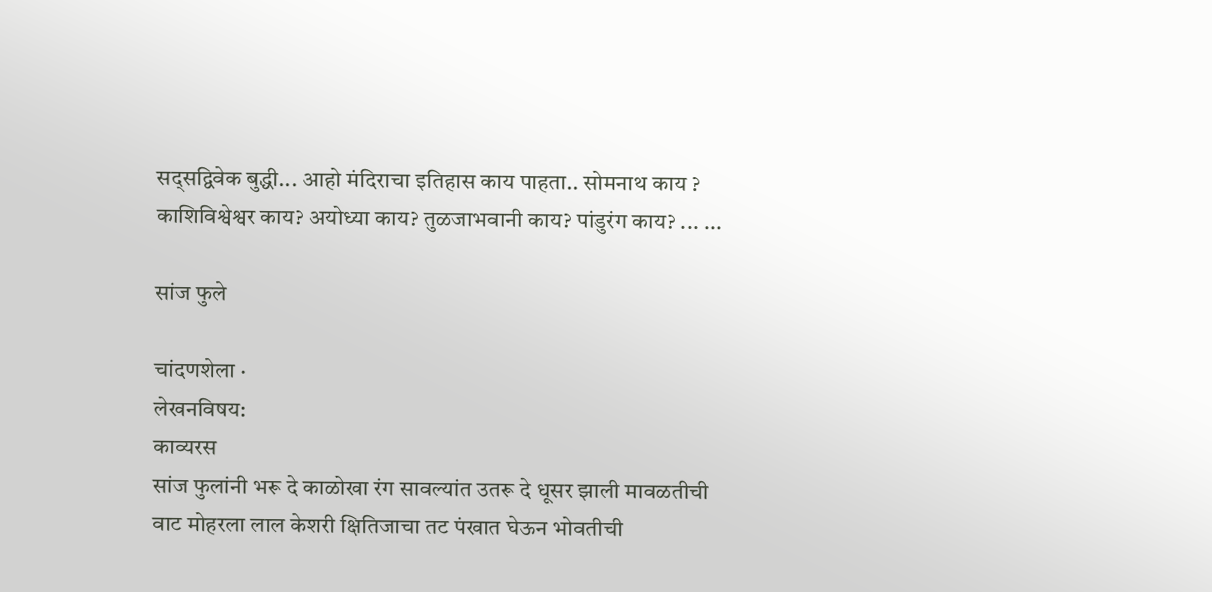सद्सद्विवेक बुद्धी... आहो मंदिराचा इतिहास काय पाहता.. सोमनाथ काय ? काशिविश्वेश्वर काय? अयोध्या काय? तुळजाभवानी काय? पांडुरंग काय? ... ...

सांज फुले

चांदणशेला ·
लेखनविषय:
काव्यरस
सांज फुलांनी भरू दे काळोखा रंग सावल्यांत उतरू दे धूसर झाली मावळतीची वाट मोहरला लाल केशरी क्षितिजाचा तट पंखात घेऊन भोवतीची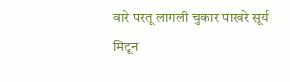वारे परतू लागली चुकार पाखरे सूर्य मिटून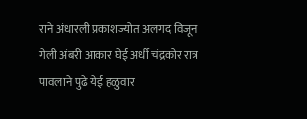राने अंधारली प्रकाशज्योत अलगद विजून गेली अंबरी आकार घेई अर्धी चंद्रकोर रात्र पावलाने पुढे येई हळुवार